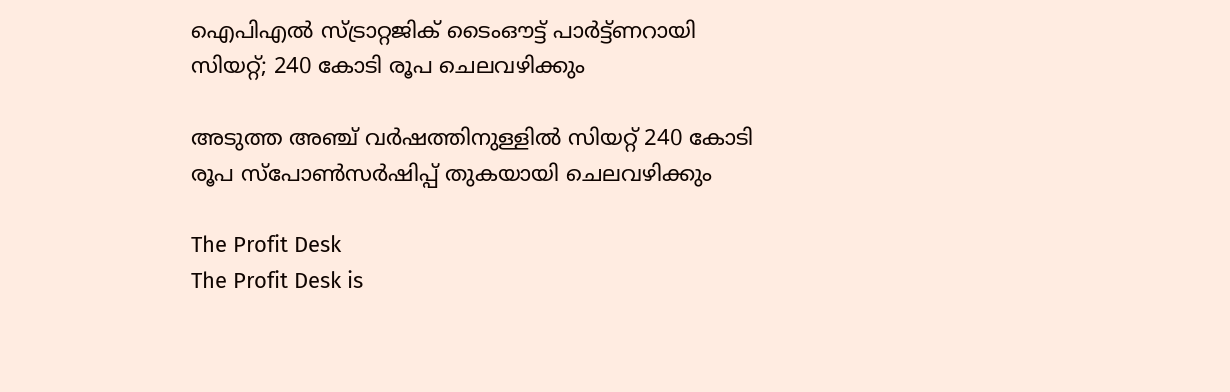ഐപിഎല്‍ സ്ട്രാറ്റജിക് ടൈംഔട്ട് പാര്‍ട്ട്ണറായി സിയറ്റ്; 240 കോടി രൂപ ചെലവഴിക്കും

അടുത്ത അഞ്ച് വര്‍ഷത്തിനുള്ളില്‍ സിയറ്റ് 240 കോടി രൂപ സ്പോണ്‍സര്‍ഷിപ്പ് തുകയായി ചെലവഴിക്കും

The Profit Desk
The Profit Desk is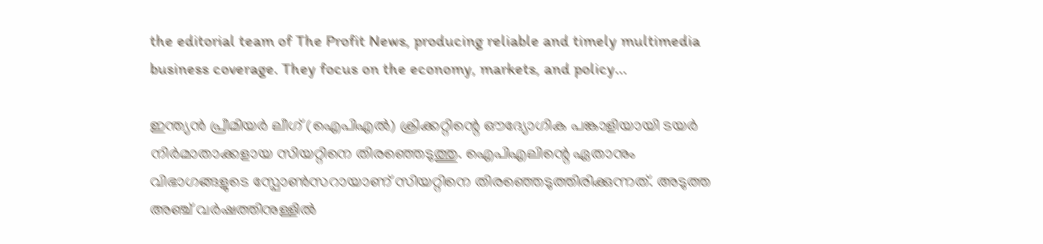the editorial team of The Profit News, producing reliable and timely multimedia business coverage. They focus on the economy, markets, and policy...

ഇന്ത്യന്‍ പ്രീമിയര്‍ ലീഗ് (ഐപിഎല്‍) ക്രിക്കറ്റിന്റെ ഔദ്യോഗിക പങ്കാളിയായി ടയര്‍ നിര്‍മാതാക്കളായ സിയറ്റിനെ തിരഞ്ഞെടുത്തു. ഐപിഎലിന്റെ ഏതാനും വിഭാഗങ്ങളുടെ സ്പോണ്‍സറായാണ് സിയറ്റിനെ തിരഞ്ഞെടുത്തിരിക്കുന്നത്. അടുത്ത അഞ്ച് വര്‍ഷത്തിനുള്ളില്‍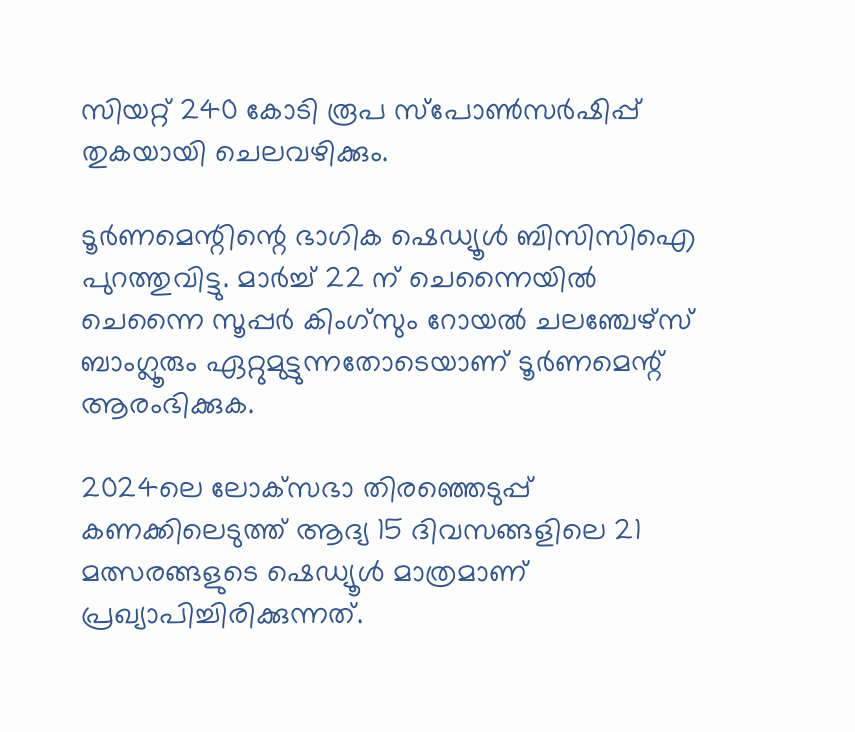സിയറ്റ് 240 കോടി രൂപ സ്പോണ്‍സര്‍ഷിപ്പ് തുകയായി ചെലവഴിക്കും.

ടൂര്‍ണമെന്റിന്റെ ഭാഗിക ഷെഡ്യൂള്‍ ബിസിസിഐ പുറത്തുവിട്ടു. മാര്‍ച്ച് 22 ന് ചെന്നൈയില്‍ ചെന്നൈ സൂപ്പര്‍ കിംഗ്‌സും റോയല്‍ ചലഞ്ചേഴ്‌സ് ബാംഗ്ലൂരും ഏറ്റുമുട്ടുന്നതോടെയാണ് ടൂര്‍ണമെന്റ് ആരംഭിക്കുക.

2024ലെ ലോക്‌സഭാ തിരഞ്ഞെടുപ്പ് കണക്കിലെടുത്ത് ആദ്യ 15 ദിവസങ്ങളിലെ 21 മത്സരങ്ങളുടെ ഷെഡ്യൂള്‍ മാത്രമാണ് പ്രഖ്യാപിച്ചിരിക്കുന്നത്.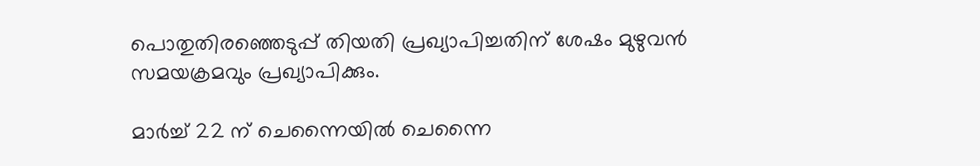പൊതുതിരഞ്ഞെടുപ്പ് തിയതി പ്രഖ്യാപിച്ചതിന് ശേഷം മുഴുവന്‍ സമയക്രമവും പ്രഖ്യാപിക്കും.

മാര്‍ച്ച് 22 ന് ചെന്നൈയില്‍ ചെന്നൈ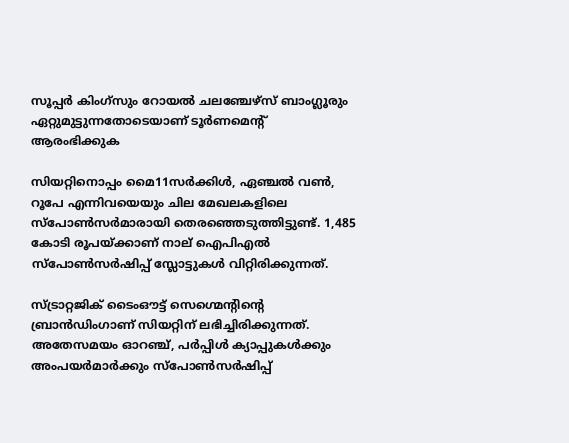സൂപ്പര്‍ കിംഗ്‌സും റോയല്‍ ചലഞ്ചേഴ്‌സ് ബാംഗ്ലൂരും ഏറ്റുമുട്ടുന്നതോടെയാണ് ടൂര്‍ണമെന്റ് ആരംഭിക്കുക

സിയറ്റിനൊപ്പം മൈ11സര്‍ക്കിള്‍, ഏഞ്ചല്‍ വണ്‍, റൂപേ എന്നിവയെയും ചില മേഖലകളിലെ സ്പോണ്‍സര്‍മാരായി തെരഞ്ഞെടുത്തിട്ടുണ്ട്. 1,485 കോടി രൂപയ്ക്കാണ് നാല് ഐപിഎല്‍ സ്പോണ്‍സര്‍ഷിപ്പ് സ്ലോട്ടുകള്‍ വിറ്റിരിക്കുന്നത്.

സ്ട്രാറ്റജിക് ടൈംഔട്ട് സെഗ്മെന്റിന്റെ ബ്രാന്‍ഡിംഗാണ് സിയറ്റിന് ലഭിച്ചിരിക്കുന്നത്. അതേസമയം ഓറഞ്ച്, പര്‍പ്പിള്‍ ക്യാപ്പുകള്‍ക്കും അംപയര്‍മാര്‍ക്കും സ്പോണ്‍സര്‍ഷിപ്പ്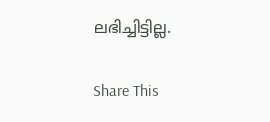ലഭിച്ചിട്ടില്ല.

Share This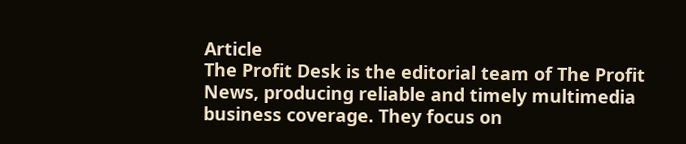Article
The Profit Desk is the editorial team of The Profit News, producing reliable and timely multimedia business coverage. They focus on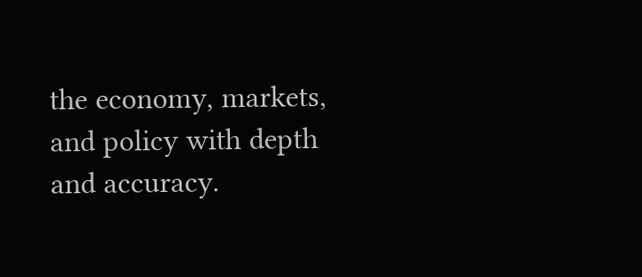the economy, markets, and policy with depth and accuracy.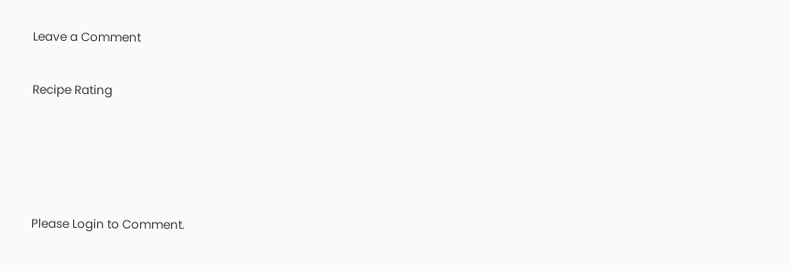Leave a Comment

Recipe Rating




Please Login to Comment.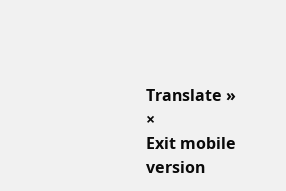Translate »
×
Exit mobile version